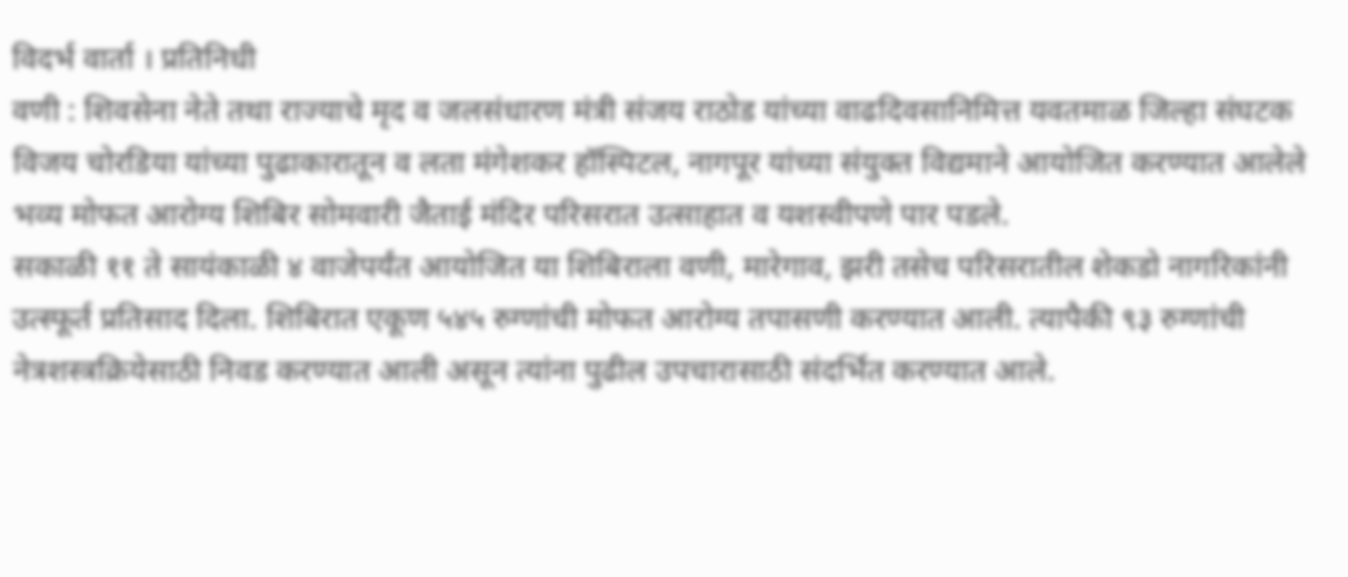विदर्भ वार्ता । प्रतिनिधी
वणी : शिवसेना नेते तथा राज्याचे मृद व जलसंधारण मंत्री संजय राठोड यांच्या वाढदिवसानिमित्त यवतमाळ जिल्हा संघटक विजय चोरडिया यांच्या पुढाकारातून व लता मंगेशकर हॉस्पिटल, नागपूर यांच्या संयुक्त विद्यमाने आयोजित करण्यात आलेले भव्य मोफत आरोग्य शिबिर सोमवारी जैताई मंदिर परिसरात उत्साहात व यशस्वीपणे पार पडले.
सकाळी ११ ते सायंकाळी ४ वाजेपर्यंत आयोजित या शिबिराला वणी, मारेगाव, झरी तसेच परिसरातील शेकडो नागरिकांनी उत्स्फूर्त प्रतिसाद दिला. शिबिरात एकूण ५४५ रुग्णांची मोफत आरोग्य तपासणी करण्यात आली. त्यापैकी ९३ रुग्णांची नेत्रशस्त्रक्रियेसाठी निवड करण्यात आली असून त्यांना पुढील उपचारासाठी संदर्भित करण्यात आले.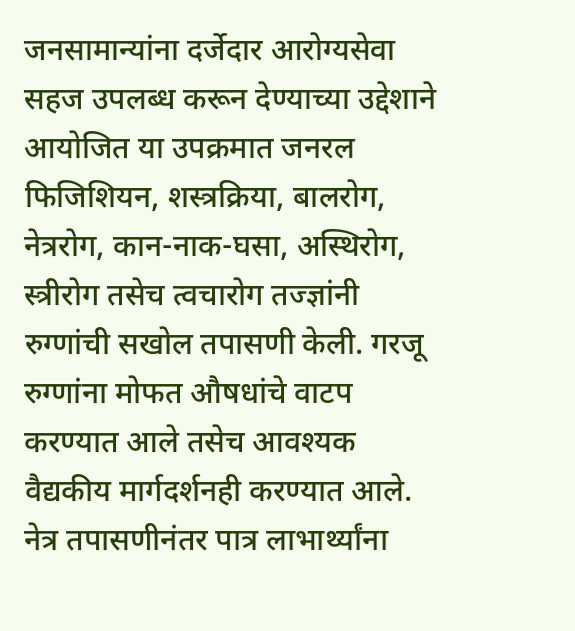जनसामान्यांना दर्जेदार आरोग्यसेवा सहज उपलब्ध करून देण्याच्या उद्देशाने आयोजित या उपक्रमात जनरल फिजिशियन, शस्त्रक्रिया, बालरोग, नेत्ररोग, कान-नाक-घसा, अस्थिरोग, स्त्रीरोग तसेच त्वचारोग तज्ज्ञांनी रुग्णांची सखोल तपासणी केली. गरजू रुग्णांना मोफत औषधांचे वाटप करण्यात आले तसेच आवश्यक वैद्यकीय मार्गदर्शनही करण्यात आले. नेत्र तपासणीनंतर पात्र लाभार्थ्यांना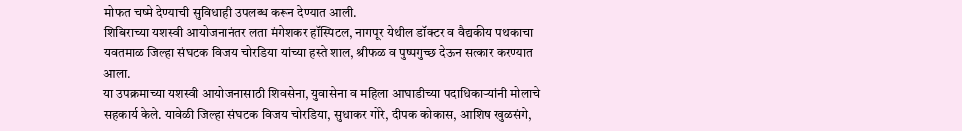मोफत चष्मे देण्याची सुविधाही उपलब्ध करून देण्यात आली.
शिबिराच्या यशस्वी आयोजनानंतर लता मंगेशकर हॉस्पिटल, नागपूर येथील डॉक्टर व वैद्यकीय पथकाचा यवतमाळ जिल्हा संघटक विजय चोरडिया यांच्या हस्ते शाल, श्रीफळ व पुष्पगुच्छ देऊन सत्कार करण्यात आला.
या उपक्रमाच्या यशस्वी आयोजनासाठी शिवसेना, युवासेना व महिला आघाडीच्या पदाधिकाऱ्यांनी मोलाचे सहकार्य केले. यावेळी जिल्हा संघटक विजय चोरडिया, सुधाकर गोरे, दीपक कोकास, आशिष खुळसंगे,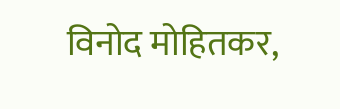विनोद मोहितकर,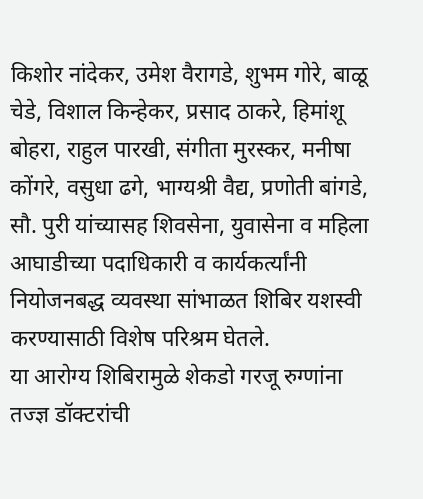किशोर नांदेकर, उमेश वैरागडे, शुभम गोरे, बाळू चेडे, विशाल किन्हेकर, प्रसाद ठाकरे, हिमांशू बोहरा, राहुल पारखी, संगीता मुरस्कर, मनीषा कोंगरे, वसुधा ढगे, भाग्यश्री वैद्य, प्रणोती बांगडे, सौ. पुरी यांच्यासह शिवसेना, युवासेना व महिला आघाडीच्या पदाधिकारी व कार्यकर्त्यांनी नियोजनबद्ध व्यवस्था सांभाळत शिबिर यशस्वी करण्यासाठी विशेष परिश्रम घेतले.
या आरोग्य शिबिरामुळे शेकडो गरजू रुग्णांना तज्ज्ञ डॉक्टरांची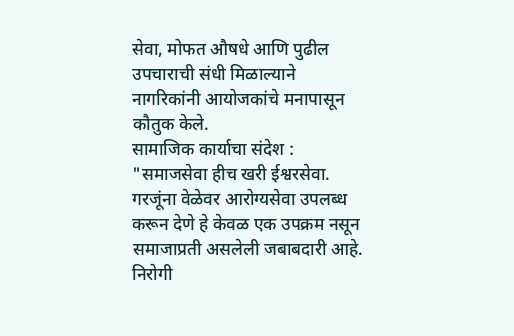सेवा, मोफत औषधे आणि पुढील उपचाराची संधी मिळाल्याने नागरिकांनी आयोजकांचे मनापासून कौतुक केले.
सामाजिक कार्याचा संदेश :
"समाजसेवा हीच खरी ईश्वरसेवा. गरजूंना वेळेवर आरोग्यसेवा उपलब्ध करून देणे हे केवळ एक उपक्रम नसून समाजाप्रती असलेली जबाबदारी आहे. निरोगी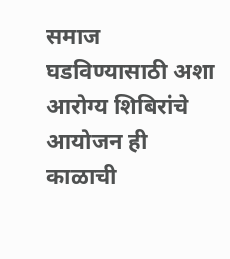समाज घडविण्यासाठी अशा आरोग्य शिबिरांचे आयोजन ही काळाची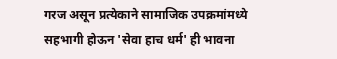गरज असून प्रत्येकाने सामाजिक उपक्रमांमध्ये सहभागी होऊन 'सेवा हाच धर्म' ही भावना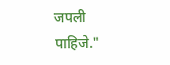जपली पाहिजे."